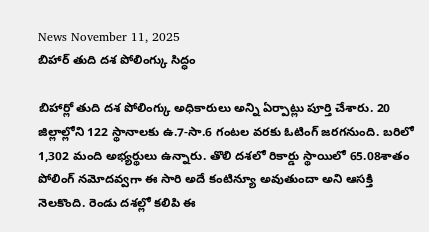News November 11, 2025
బిహార్ తుది దశ పోలింగ్కు సిద్ధం

బిహార్లో తుది దశ పోలింగ్కు అధికారులు అన్ని ఏర్పాట్లు పూర్తి చేశారు. 20 జిల్లాల్లోని 122 స్థానాలకు ఉ.7-సా.6 గంటల వరకు ఓటింగ్ జరగనుంది. బరిలో 1,302 మంది అభ్యర్థులు ఉన్నారు. తొలి దశలో రికార్డు స్థాయిలో 65.08శాతం పోలింగ్ నమోదవ్వగా ఈ సారి అదే కంటిన్యూ అవుతుందా అని ఆసక్తి నెలకొంది. రెండు దశల్లో కలిపి ఈ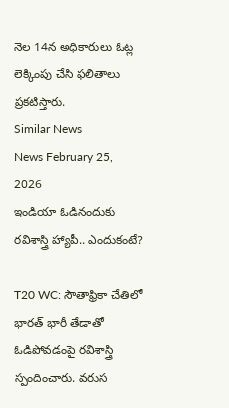నెల 14న అధికారులు ఓట్ల లెక్కింపు చేసి ఫలితాలు ప్రకటిస్తారు.
Similar News
News February 25, 2026
ఇండియా ఓడినందుకు రవిశాస్త్రి హ్యాపీ.. ఎందుకంటే?

T20 WC: సౌతాఫ్రికా చేతిలో భారత్ భారీ తేడాతో ఓడిపోవడంపై రవిశాస్త్రి స్పందించారు. వరుస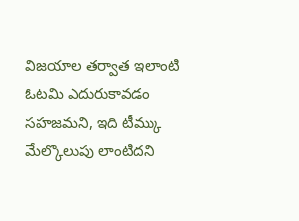విజయాల తర్వాత ఇలాంటి ఓటమి ఎదురుకావడం సహజమని, ఇది టీమ్కు మేల్కొలుపు లాంటిదని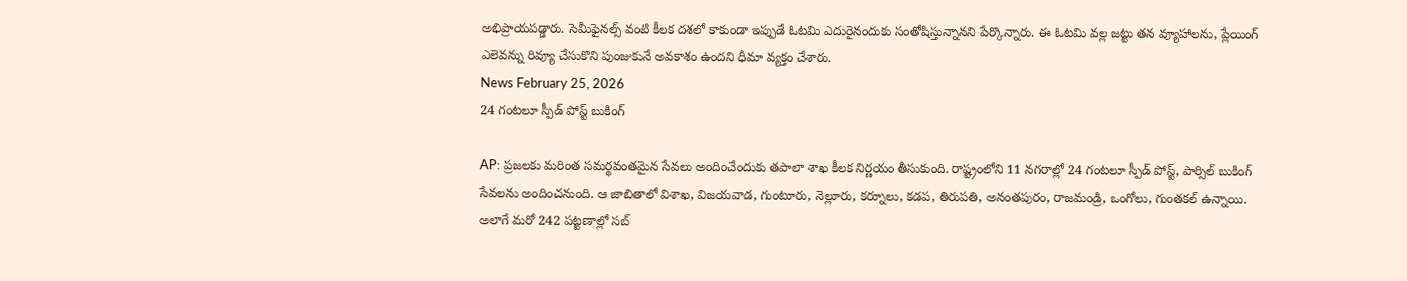అభిప్రాయపడ్డారు. సెమీఫైనల్స్ వంటి కీలక దశలో కాకుండా ఇప్పుడే ఓటమి ఎదురైనందుకు సంతోషిస్తున్నానని పేర్కొన్నారు. ఈ ఓటమి వల్ల జట్టు తన వ్యూహాలను, ప్లేయింగ్ ఎలెవన్ను రివ్యూ చేసుకొని పుంజుకునే అవకాశం ఉందని ధీమా వ్యక్తం చేశారు.
News February 25, 2026
24 గంటలూ స్పీడ్ పోస్ట్ బుకింగ్

AP: ప్రజలకు మరింత సమర్థవంతమైన సేవలు అందించేందుకు తపాలా శాఖ కీలక నిర్ణయం తీసుకుంది. రాష్ట్రంలోని 11 నగరాల్లో 24 గంటలూ స్పీడ్ పోస్ట్, పార్సిల్ బుకింగ్ సేవలను అందించనుంది. ఆ జాబితాలో విశాఖ, విజయవాడ, గుంటూరు, నెల్లూరు, కర్నూలు, కడప, తిరుపతి, అనంతపురం, రాజమండ్రి, ఒంగోలు, గుంతకల్ ఉన్నాయి. అలాగే మరో 242 పట్టణాల్లో సబ్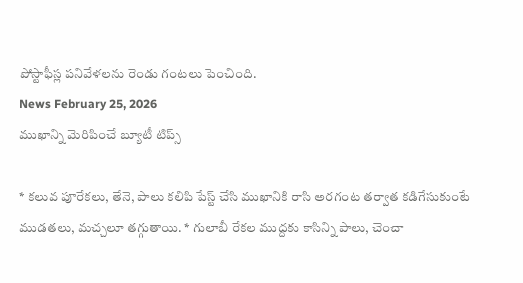పోస్టాఫీస్ల పనివేళలను రెండు గంటలు పెంచింది.
News February 25, 2026
ముఖాన్ని మెరిపించే బ్యూటీ టిప్స్

* కలువ పూరేకలు, తేనె, పాలు కలిపి పేస్ట్ చేసి ముఖానికి రాసి అరగంట తర్వాత కడిగేసుకుంటే ముడతలు, మచ్చలూ తగ్గుతాయి. * గులాబీ రేకల ముద్దకు కాసిన్ని పాలు, చెంచా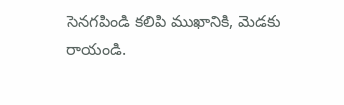సెనగపిండి కలిపి ముఖానికి, మెడకు రాయండి.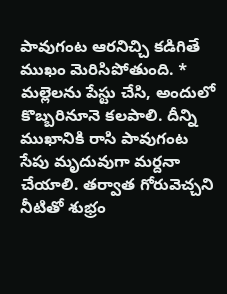పావుగంట ఆరనిచ్చి కడిగితే ముఖం మెరిసిపోతుంది. * మల్లెలను పేస్టు చేసి, అందులో కొబ్బరినూనె కలపాలి. దీన్ని ముఖానికి రాసి పావుగంట సేపు మృదువుగా మర్దనా చేయాలి. తర్వాత గోరువెచ్చని నీటితో శుభ్రం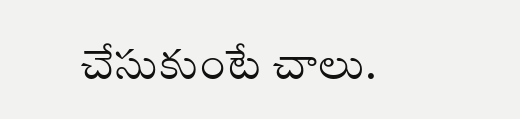చేసుకుంటే చాలు.